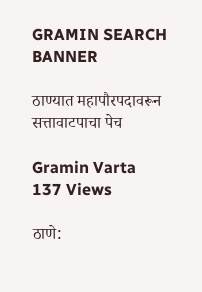GRAMIN SEARCH BANNER

ठाण्यात महापौरपदावरून सत्तावाटपाचा पेच

Gramin Varta
137 Views

ठाणे: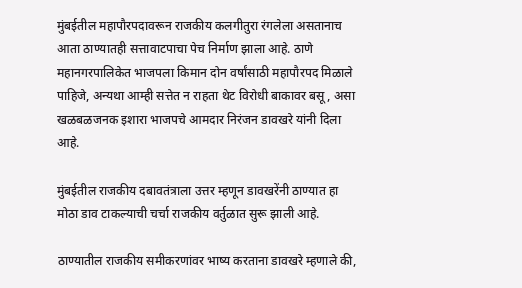मुंबईतील महापौरपदावरून राजकीय कलगीतुरा रंगलेला असतानाच आता ठाण्यातही सत्तावाटपाचा पेच निर्माण झाला आहे. ठाणे महानगरपालिकेत भाजपला किमान दोन वर्षांसाठी महापौरपद मिळाले पाहिजे, अन्यथा आम्ही सत्तेत न राहता थेट विरोधी बाकावर बसू, असा खळबळजनक इशारा भाजपचे आमदार निरंजन डावखरे यांनी दिला आहे.

मुंबईतील राजकीय दबावतंत्राला उत्तर म्हणून डावखरेंनी ठाण्यात हा मोठा डाव टाकल्याची चर्चा राजकीय वर्तुळात सुरू झाली आहे.

ठाण्यातील राजकीय समीकरणांवर भाष्य करताना डावखरे म्हणाले की,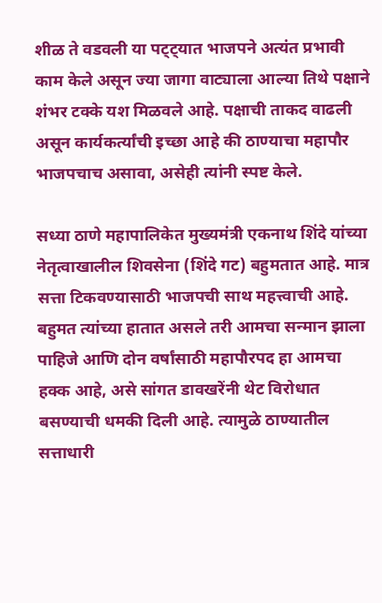शीळ ते वडवली या पट्ट्यात भाजपने अत्यंत प्रभावी काम केले असून ज्या जागा वाट्याला आल्या तिथे पक्षाने शंभर टक्के यश मिळवले आहे. पक्षाची ताकद वाढली असून कार्यकर्त्यांची इच्छा आहे की ठाण्याचा महापौर भाजपचाच असावा, असेही त्यांनी स्पष्ट केले.

सध्या ठाणे महापालिकेत मुख्यमंत्री एकनाथ शिंदे यांच्या नेतृत्वाखालील शिवसेना (शिंदे गट) बहुमतात आहे. मात्र सत्ता टिकवण्यासाठी भाजपची साथ महत्त्वाची आहे. बहुमत त्यांच्या हातात असले तरी आमचा सन्मान झाला पाहिजे आणि दोन वर्षांसाठी महापौरपद हा आमचा हक्क आहे, असे सांगत डावखरेंनी थेट विरोधात बसण्याची धमकी दिली आहे. त्यामुळे ठाण्यातील सत्ताधारी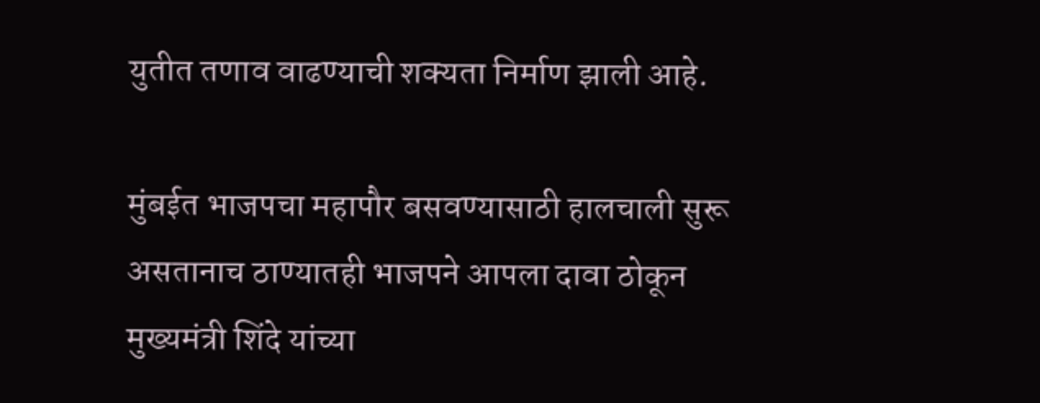युतीत तणाव वाढण्याची शक्यता निर्माण झाली आहे.

मुंबईत भाजपचा महापौर बसवण्यासाठी हालचाली सुरू असतानाच ठाण्यातही भाजपने आपला दावा ठोकून मुख्यमंत्री शिंदे यांच्या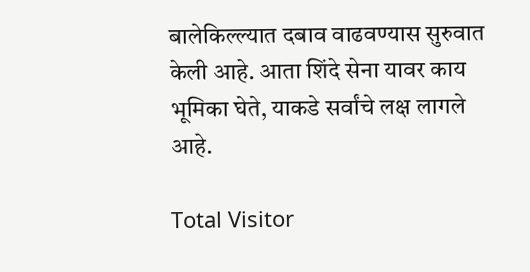बालेकिल्ल्यात दबाव वाढवण्यास सुरुवात केली आहे. आता शिंदे सेना यावर काय भूमिका घेते, याकडे सर्वांचे लक्ष लागले आहे.

Total Visitor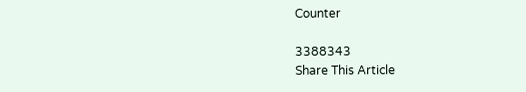Counter

3388343
Share This Article